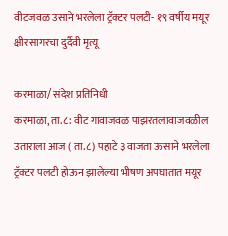वीटजवळ उसाने भरलेला ट्रॅक्टर पलटी- १९ वर्षीय मयूर क्षीरसागरचा दुर्दैवी मृत्यू

करमाळा/ संदेश प्रतिनिधी
करमाळा, ता.८: वीट गावाजवळ पाझरतलावाजवळील उताराला आज ( ता.८) पहाटे ३ वाजता ऊसाने भरलेला ट्रॅक्टर पलटी होऊन झालेल्या भीषण अपघातात मयूर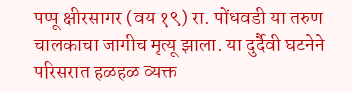पप्पू क्षीरसागर (वय १९) रा. पोंधवडी या तरुण चालकाचा जागीच मृत्यू झाला. या दुर्दैवी घटनेने परिसरात हळहळ व्यक्त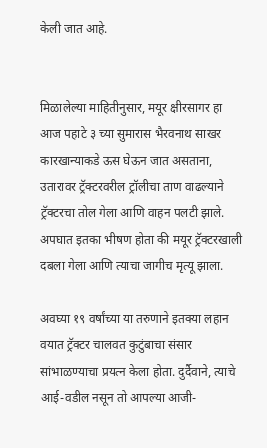केली जात आहे.


मिळालेल्या माहितीनुसार, मयूर क्षीरसागर हा आज पहाटे ३ च्या सुमारास भैरवनाथ साखर कारखान्याकडे ऊस घेऊन जात असताना, उतारावर ट्रॅक्टरवरील ट्रॉलीचा ताण वाढल्याने ट्रॅक्टरचा तोल गेला आणि वाहन पलटी झाले. अपघात इतका भीषण होता की मयूर ट्रॅक्टरखाली दबला गेला आणि त्याचा जागीच मृत्यू झाला.

अवघ्या १९ वर्षांच्या या तरुणाने इतक्या लहान वयात ट्रॅक्टर चालवत कुटुंबाचा संसार सांभाळण्याचा प्रयत्न केला होता. दुर्दैवाने, त्याचे आई-वडील नसून तो आपल्या आजी-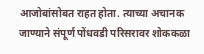आजोबांसोबत राहत होता. त्याच्या अचानक जाण्याने संपूर्ण पोंधवडी परिसरावर शोककळा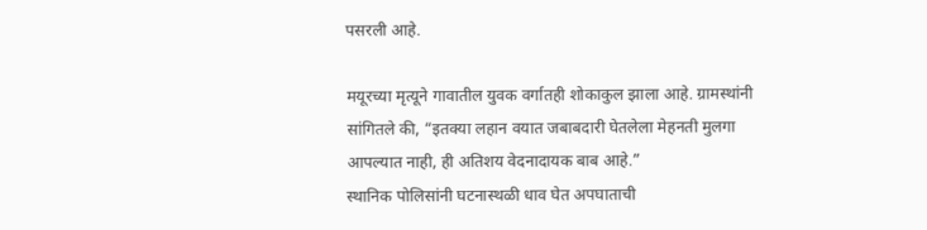पसरली आहे.

मयूरच्या मृत्यूने गावातील युवक वर्गातही शोकाकुल झाला आहे. ग्रामस्थांनी सांगितले की, “इतक्या लहान वयात जबाबदारी घेतलेला मेहनती मुलगा आपल्यात नाही, ही अतिशय वेदनादायक बाब आहे.”
स्थानिक पोलिसांनी घटनास्थळी धाव घेत अपघाताची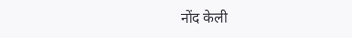नोंद केली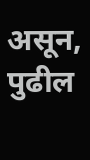असून, पुढील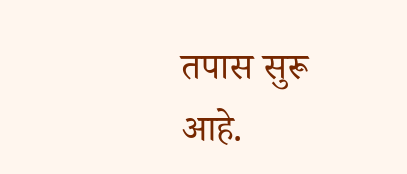तपास सुरू आहे.